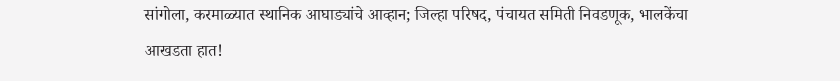सांगोला, करमाळ्यात स्थानिक आघाड्यांचे आव्हान; जिल्हा परिषद, पंचायत समिती निवडणूक, भालकेंचा आखडता हात!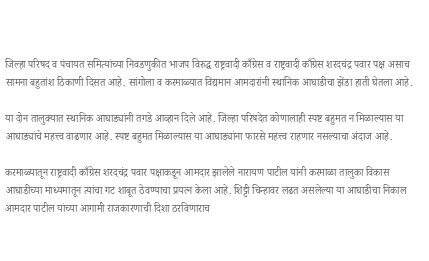जिल्हा परिषद व पंचायत समित्यांच्या निवडणुकीत भाजप विरुद्ध राष्ट्रवादी काँग्रेस व राष्ट्रवादी काँग्रेस शरदचंद्र पवार पक्ष असाच सामना बहुतांश ठिकाणी दिसत आहे. सांगोला व करमाळ्यात विद्यमान आमदारांनी स्थानिक आघाडीचा झेंडा हाती घेतला आहे.

या दोन तालुक्यात स्थानिक आघाड्यांनी तगडे आव्हान दिले आहे. जिल्हा परिषदेत कोणालाही स्पष्ट बहुमत न मिळाल्यास या आघाड्यांचे महत्त्व वाढणार आहे. स्पष्ट बहुमत मिळाल्यास या आघाड्यांना फारसे महत्त्व राहणार नसल्याचा अंदाज आहे.

करमाळ्यातून राष्ट्रवादी काँग्रेस शरदचंद्र पवार पक्षाकडून आमदार झालेले नारायण पाटील यांनी करमाळा तालुका विकास आघाडीच्या माध्यमातून त्यांचा गट शाबूत ठेवण्याचा प्रयत्न केला आहे. शिट्टी चिन्हावर लढत असलेल्या या आघाडीचा निकाल आमदार पाटील यांच्या आगामी राजकारणाची दिशा ठरविणाराच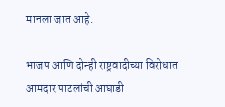मानला जात आहे.

भाजप आणि दोन्ही राष्ट्रवादीच्या विरोधात आमदार पाटलांची आघाडी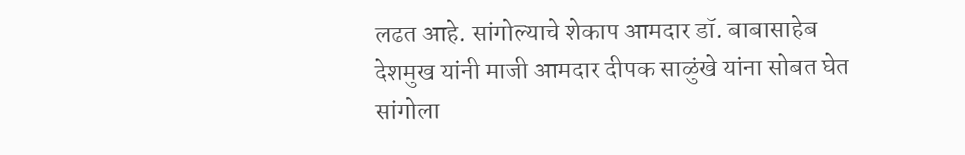लढत आहे. सांगोल्याचे शेकाप आमदार डॉ. बाबासाहेब देशमुख यांनी माजी आमदार दीपक साळुंखे यांना सोबत घेत सांगोला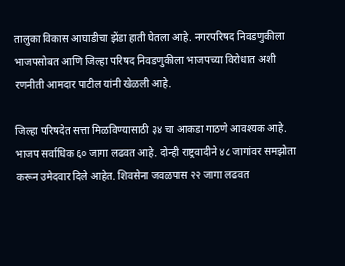तालुका विकास आघाडीचा झेंडा हाती घेतला आहे. नगरपरिषद निवडणुकीला भाजपसोबत आणि जिल्हा परिषद निवडणुकीला भाजपच्या विरोधात अशी रणनीती आमदार पाटील यांनी खेळली आहे.

जिल्हा परिषदेत सत्ता मिळविण्यासाठी ३४ चा आकडा गाठणे आवश्‍यक आहे. भाजप सर्वाधिक ६० जागा लढवत आहे. दोन्ही राष्ट्रवादीने ४८ जागांवर समझोता करून उमेदवार दिले आहेत. शिवसेना जवळपास २२ जागा लढवत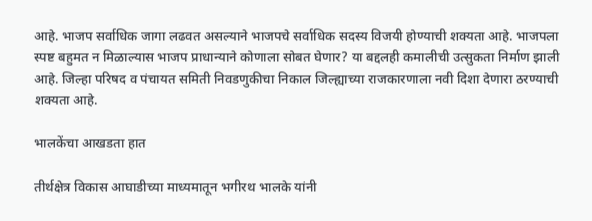आहे. भाजप सर्वाधिक जागा लढवत असल्याने भाजपचे सर्वाधिक सदस्य विजयी होण्याची शक्यता आहे. भाजपला स्पष्ट बहुमत न मिळाल्यास भाजप प्राधान्याने कोणाला सोबत घेणार? या बद्दलही कमालीची उत्सुकता निर्माण झाली आहे. जिल्हा परिषद व पंचायत समिती निवडणुकीचा निकाल जिल्ह्याच्या राजकारणाला नवी दिशा देणारा ठरण्याची शक्यता आहे.

भालकेंचा आखडता हात

तीर्थक्षेत्र विकास आघाडीच्या माध्यमातून भगीरथ भालके यांनी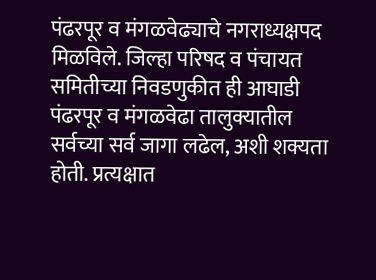पंढरपूर व मंगळवेढ्याचे नगराध्यक्षपद मिळविले. जिल्हा परिषद व पंचायत समितीच्या निवडणुकीत ही आघाडी पंढरपूर व मंगळवेढा तालुक्यातील सर्वच्या सर्व जागा लढेल, अशी शक्यता होती. प्रत्यक्षात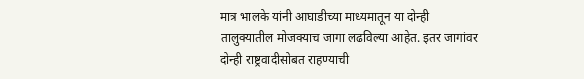मात्र भालके यांनी आघाडीच्या माध्यमातून या दोन्ही तालुक्यातील मोजक्याच जागा लढविल्या आहेत. इतर जागांवर दोन्ही राष्ट्रवादीसोबत राहण्याची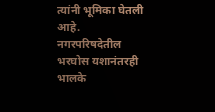त्यांनी भूमिका घेतली आहे. नगरपरिषदेतील भरघोस यशानंतरही भालके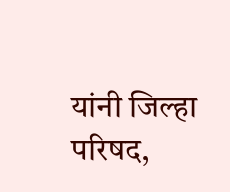यांनी जिल्हा परिषद,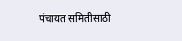पंचायत समितीसाठी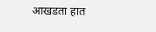आखडता हात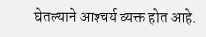घेतल्याने आश्‍चर्य व्यक्त होत आहे.